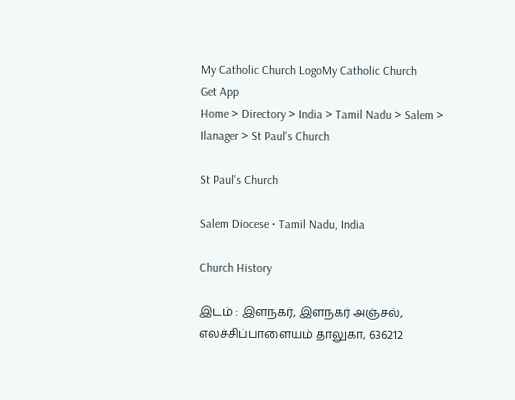My Catholic Church LogoMy Catholic Church
Get App
Home > Directory > India > Tamil Nadu > Salem > Ilanager > St Paul's Church

St Paul's Church

Salem Diocese • Tamil Nadu, India

Church History

இடம் : இளநகர், இளநகர் அஞ்சல், எலச்சிப்பாளையம் தாலுகா, 636212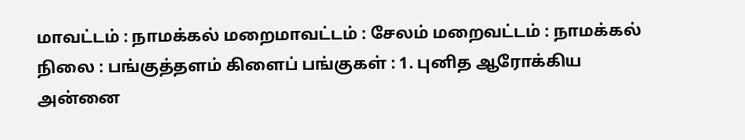மாவட்டம் : நாமக்கல் மறைமாவட்டம் : சேலம் மறைவட்டம் : நாமக்கல் நிலை : பங்குத்தளம் கிளைப் பங்குகள் : 1. புனித ஆரோக்கிய அன்னை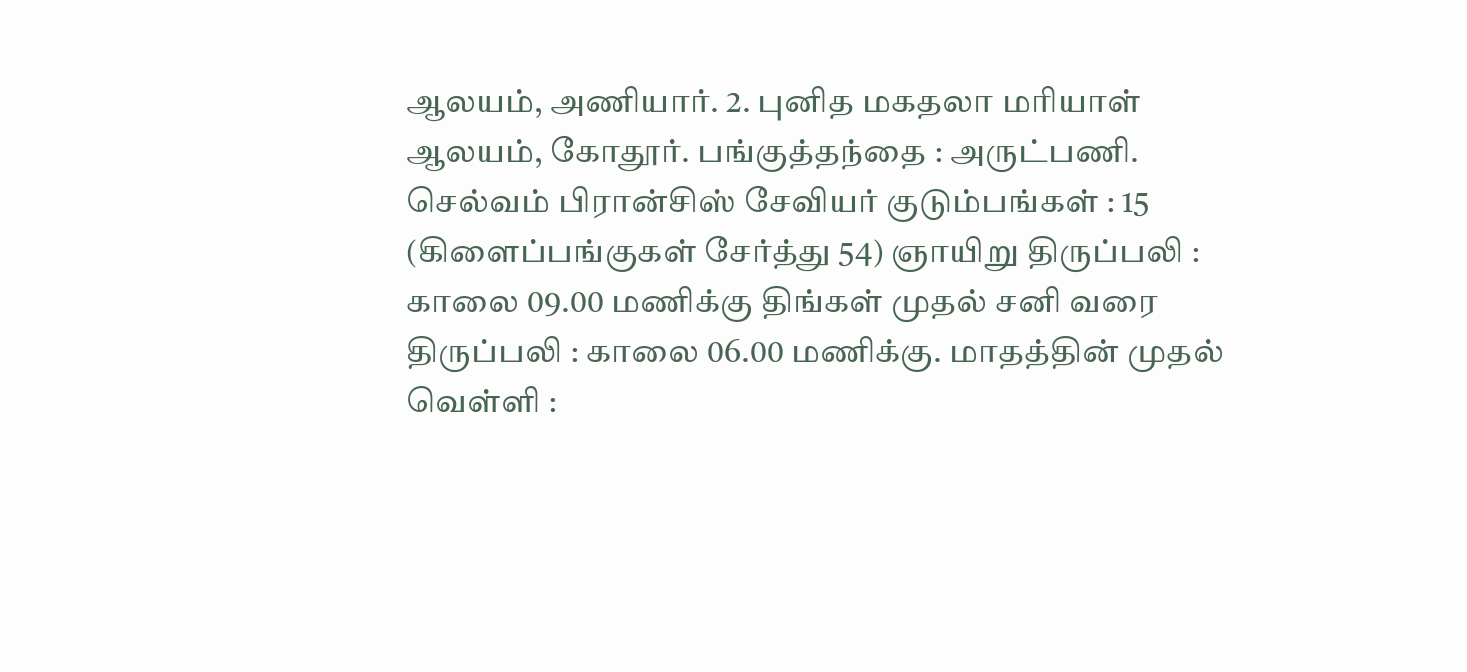ஆலயம், அணியார். 2. புனித மகதலா மரியாள் ஆலயம், கோதூர். பங்குத்தந்தை : அருட்பணி. செல்வம் பிரான்சிஸ் சேவியர் குடும்பங்கள் : 15 (கிளைப்பங்குகள் சேர்த்து 54) ஞாயிறு திருப்பலி : காலை 09.00 மணிக்கு திங்கள் முதல் சனி வரை திருப்பலி : காலை 06.00 மணிக்கு. மாதத்தின் முதல் வெள்ளி :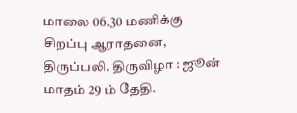மாலை 06.30 மணிக்கு சிறப்பு ஆராதனை, திருப்பலி. திருவிழா : ஜூன் மாதம் 29 ம் தேதி.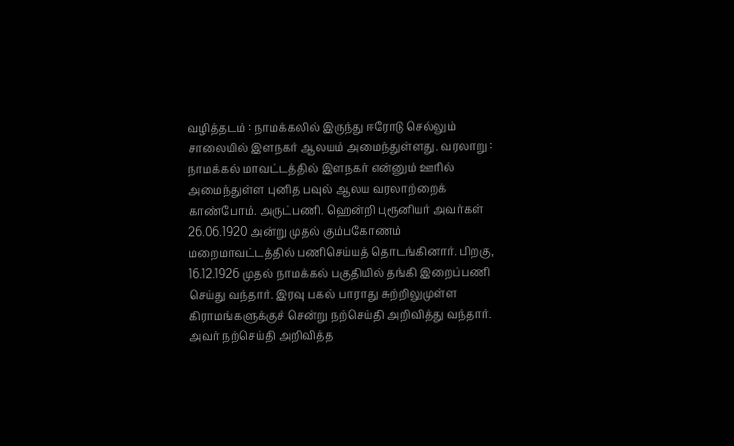வழித்தடம் : நாமக்கலில் இருந்து ஈரோடு செல்லும் சாலையில் இளநகர் ஆலயம் அமைந்துள்ளது. வரலாறு : நாமக்கல் மாவட்டத்தில் இளநகர் என்னும் ஊரில் அமைந்துள்ள புனித பவுல் ஆலய வரலாற்றைக் காண்போம். அருட்பணி. ஹென்றி புரூனியர் அவர்கள் 26.06.1920 அன்று முதல் கும்பகோணம் மறைமாவட்டத்தில் பணிசெய்யத் தொடங்கினார். பிறகு, 16.12.1926 முதல் நாமக்கல் பகுதியில் தங்கி இறைப்பணி செய்து வந்தார். இரவு பகல் பாராது சுற்றிலுமுள்ள கிராமங்களுக்குச் சென்று நற்செய்தி அறிவித்து வந்தார். அவர் நற்செய்தி அறிவித்த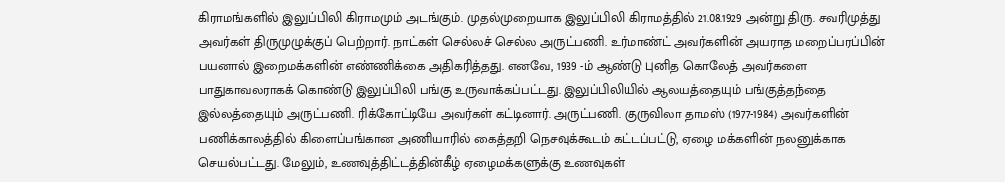கிராமங்களில் இலுப்பிலி கிராமமும் அடங்கும். முதல்முறையாக இலுப்பிலி கிராமத்தில் 21.08.1929 அன்று திரு. சவரிமுத்து அவர்கள் திருமுழுக்குப் பெற்றார். நாட்கள் செல்லச் செல்ல அருட்பணி. உர்மாண்ட் அவர்களின் அயராத மறைப்பரப்பின் பயனால் இறைமக்களின் எண்ணிக்கை அதிகரித்தது. எனவே, 1939 -ம் ஆண்டு புனித கொலேத் அவர்களை பாதுகாவலராகக் கொண்டு இலுப்பிலி பங்கு உருவாக்கப்பட்டது. இலுப்பிலியில் ஆலயத்தையும் பங்குத்தந்தை இல்லத்தையும் அருட்பணி. ரிக்கோட்டியே அவர்கள் கட்டினார். அருட்பணி. குருவிலா தாமஸ் (1977-1984) அவர்களின் பணிக்காலத்தில் கிளைப்பங்கான அணியாரில் கைத்தறி நெசவுக்கூடம் கட்டப்பட்டு, ஏழை மக்களின் நலனுக்காக செயல்பட்டது. மேலும், உணவுத்திட்டத்தின்கீழ் ஏழைமக்களுக்கு உணவுகள்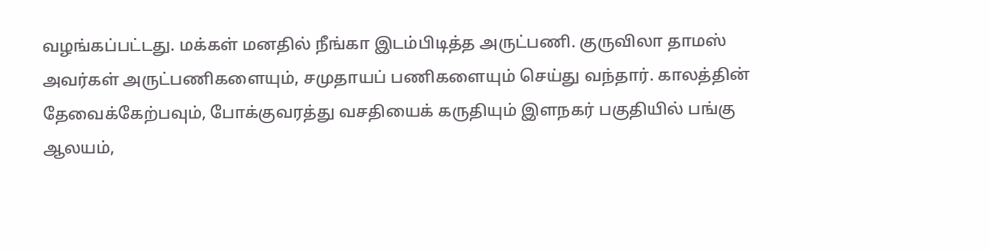வழங்கப்பட்டது. மக்கள் மனதில் நீங்கா இடம்பிடித்த அருட்பணி. குருவிலா தாமஸ் அவர்கள் அருட்பணிகளையும், சமுதாயப் பணிகளையும் செய்து வந்தார். காலத்தின் தேவைக்கேற்பவும், போக்குவரத்து வசதியைக் கருதியும் இளநகர் பகுதியில் பங்கு ஆலயம்,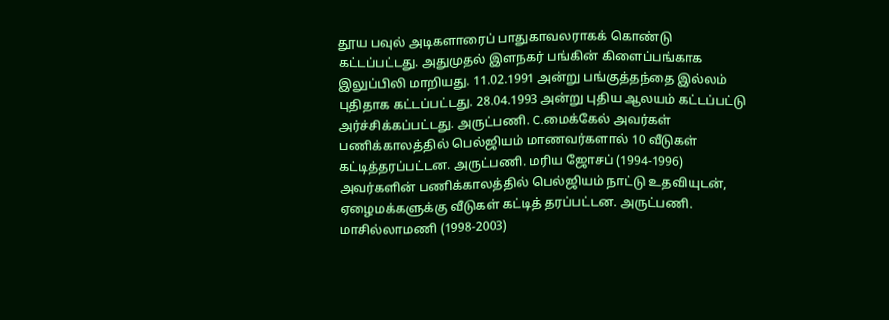தூய பவுல் அடிகளாரைப் பாதுகாவலராகக் கொண்டு கட்டப்பட்டது. அதுமுதல் இளநகர் பங்கின் கிளைப்பங்காக இலுப்பிலி மாறியது. 11.02.1991 அன்று பங்குத்தந்தை இல்லம் புதிதாக கட்டப்பட்டது. 28.04.1993 அன்று புதிய ஆலயம் கட்டப்பட்டு அர்ச்சிக்கப்பட்டது. அருட்பணி. C.மைக்கேல் அவர்கள் பணிக்காலத்தில் பெல்ஜியம் மாணவர்களால் 10 வீடுகள் கட்டித்தரப்பட்டன. அருட்பணி. மரிய ஜோசப் (1994-1996) அவர்களின் பணிக்காலத்தில் பெல்ஜியம் நாட்டு உதவியுடன், ஏழைமக்களுக்கு வீடுகள் கட்டித் தரப்பட்டன. அருட்பணி. மாசில்லாமணி (1998-2003)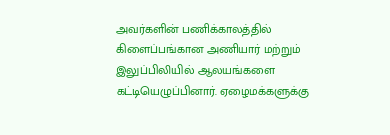அவர்களின் பணிக்காலத்தில் கிளைப்பங்கான அணியார் மற்றும் இலுப்பிலியில் ஆலயங்களை கட்டியெழுப்பினார். ஏழைமக்களுக்கு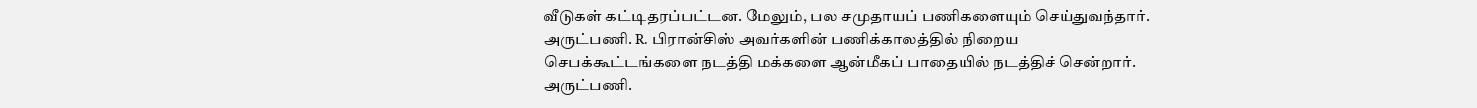வீடுகள் கட்டிதரப்பட்டன. மேலும், பல சமுதாயப் பணிகளையும் செய்துவந்தார். அருட்பணி. R. பிரான்சிஸ் அவர்களின் பணிக்காலத்தில் நிறைய செபக்கூட்டங்களை நடத்தி மக்களை ஆன்மீகப் பாதையில் நடத்திச் சென்றார். அருட்பணி.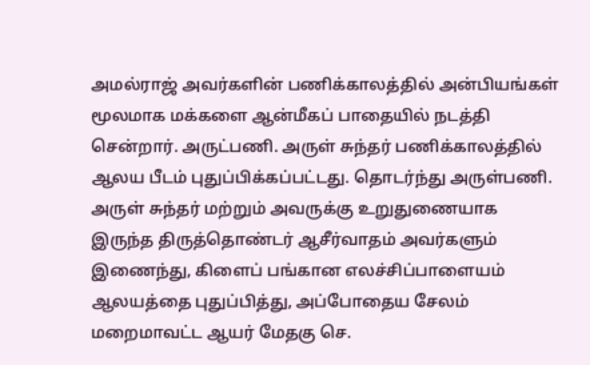அமல்ராஜ் அவர்களின் பணிக்காலத்தில் அன்பியங்கள் மூலமாக மக்களை ஆன்மீகப் பாதையில் நடத்தி சென்றார். அருட்பணி. அருள் சுந்தர் பணிக்காலத்தில் ஆலய பீடம் புதுப்பிக்கப்பட்டது. தொடர்ந்து அருள்பணி. அருள் சுந்தர் மற்றும் அவருக்கு உறுதுணையாக இருந்த திருத்தொண்டர் ஆசீர்வாதம் அவர்களும் இணைந்து, கிளைப் பங்கான எலச்சிப்பாளையம் ஆலயத்தை புதுப்பித்து, அப்போதைய சேலம் மறைமாவட்ட ஆயர் மேதகு செ.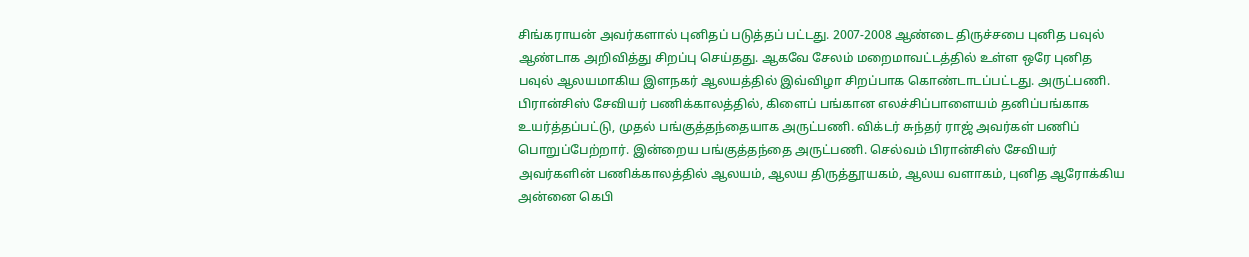சிங்கராயன் அவர்களால் புனிதப் படுத்தப் பட்டது. 2007-2008 ஆண்டை திருச்சபை புனித பவுல் ஆண்டாக அறிவித்து சிறப்பு செய்தது. ஆகவே சேலம் மறைமாவட்டத்தில் உள்ள ஒரே புனித பவுல் ஆலயமாகிய இளநகர் ஆலயத்தில் இவ்விழா சிறப்பாக கொண்டாடப்பட்டது. அருட்பணி. பிரான்சிஸ் சேவியர் பணிக்காலத்தில், கிளைப் பங்கான எலச்சிப்பாளையம் தனிப்பங்காக உயர்த்தப்பட்டு, முதல் பங்குத்தந்தையாக அருட்பணி. விக்டர் சுந்தர் ராஜ் அவர்கள் பணிப் பொறுப்பேற்றார். இன்றைய பங்குத்தந்தை அருட்பணி. செல்வம் பிரான்சிஸ் சேவியர் அவர்களின் பணிக்காலத்தில் ஆலயம், ஆலய திருத்தூயகம், ஆலய வளாகம், புனித ஆரோக்கிய அன்னை கெபி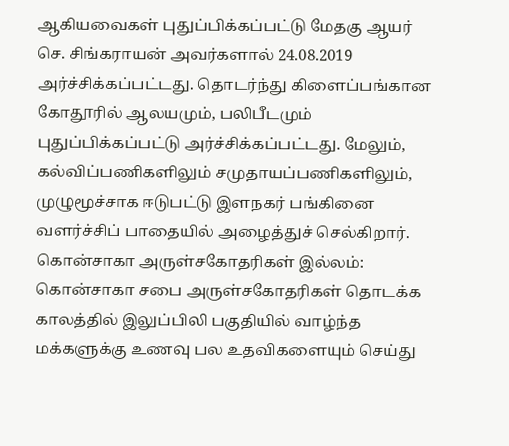ஆகியவைகள் புதுப்பிக்கப்பட்டு மேதகு ஆயர் செ. சிங்கராயன் அவர்களால் 24.08.2019 அர்ச்சிக்கப்பட்டது. தொடர்ந்து கிளைப்பங்கான கோதூரில் ஆலயமும், பலிபீடமும் புதுப்பிக்கப்பட்டு அர்ச்சிக்கப்பட்டது. மேலும், கல்விப்பணிகளிலும் சமுதாயப்பணிகளிலும், முழுமூச்சாக ஈடுபட்டு இளநகர் பங்கினை வளர்ச்சிப் பாதையில் அழைத்துச் செல்கிறார். கொன்சாகா அருள்சகோதரிகள் இல்லம்: கொன்சாகா சபை அருள்சகோதரிகள் தொடக்க காலத்தில் இலுப்பிலி பகுதியில் வாழ்ந்த மக்களுக்கு உணவு பல உதவிகளையும் செய்து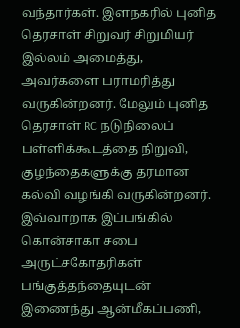வந்தார்கள். இளநகரில் புனித தெரசாள் சிறுவர் சிறுமியர் இல்லம் அமைத்து, அவர்களை பராமரித்து வருகின்றனர். மேலும் புனித தெரசாள் RC நடுநிலைப் பள்ளிக்கூடத்தை நிறுவி, குழந்தைகளுக்கு தரமான கல்வி வழங்கி வருகின்றனர். இவ்வாறாக இப்பங்கில் கொன்சாகா சபை அருட்சகோதரிகள் பங்குத்தந்தையுடன் இணைந்து ஆன்மீகப்பணி,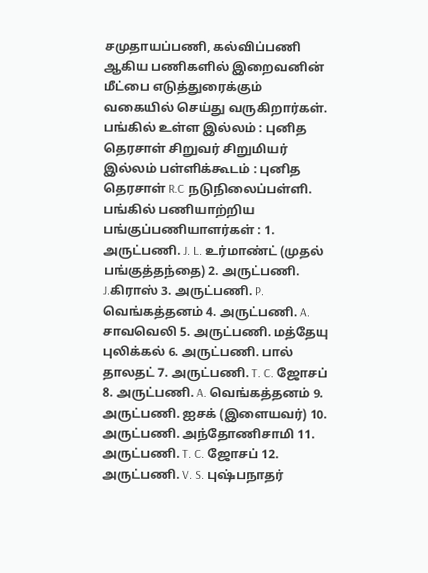சமுதாயப்பணி, கல்விப்பணி ஆகிய பணிகளில் இறைவனின் மீட்பை எடுத்துரைக்கும் வகையில் செய்து வருகிறார்கள். பங்கில் உள்ள இல்லம் : புனித தெரசாள் சிறுவர் சிறுமியர் இல்லம் பள்ளிக்கூடம் : புனித தெரசாள் R.C நடுநிலைப்பள்ளி. பங்கில் பணியாற்றிய பங்குப்பணியாளர்கள் : 1. அருட்பணி. J. L. உர்மாண்ட் (முதல் பங்குத்தந்தை) 2. அருட்பணி. J.கிராஸ் 3. அருட்பணி. P. வெங்கத்தனம் 4. அருட்பணி. A. சாவவெலி 5. அருட்பணி. மத்தேயு புலிக்கல் 6. அருட்பணி. பால் தாலதட் 7. அருட்பணி. T. C. ஜோசப் 8. அருட்பணி. A. வெங்கத்தனம் 9. அருட்பணி. ஐசக் (இளையவர்) 10. அருட்பணி. அந்தோணிசாமி 11. அருட்பணி. T. C. ஜோசப் 12. அருட்பணி. V. S. புஷ்பநாதர்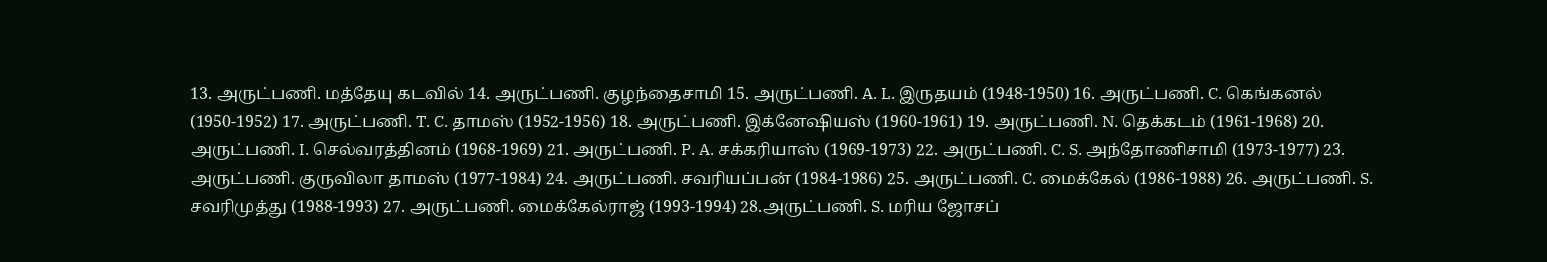13. அருட்பணி. மத்தேயு கடவில் 14. அருட்பணி. குழந்தைசாமி 15. அருட்பணி. A. L. இருதயம் (1948-1950) 16. அருட்பணி. C. கெங்கனல் (1950-1952) 17. அருட்பணி. T. C. தாமஸ் (1952-1956) 18. அருட்பணி. இக்னேஷியஸ் (1960-1961) 19. அருட்பணி. N. தெக்கடம் (1961-1968) 20. அருட்பணி. I. செல்வரத்தினம் (1968-1969) 21. அருட்பணி. P. A. சக்கரியாஸ் (1969-1973) 22. அருட்பணி. C. S. அந்தோணிசாமி (1973-1977) 23. அருட்பணி. குருவிலா தாமஸ் (1977-1984) 24. அருட்பணி. சவரியப்பன் (1984-1986) 25. அருட்பணி. C. மைக்கேல் (1986-1988) 26. அருட்பணி. S. சவரிமுத்து (1988-1993) 27. அருட்பணி. மைக்கேல்ராஜ் (1993-1994) 28.அருட்பணி. S. மரிய ஜோசப்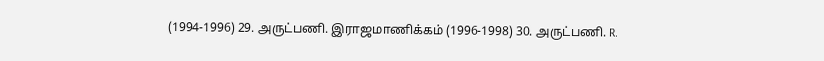(1994-1996) 29. அருட்பணி. இராஜமாணிக்கம் (1996-1998) 30. அருட்பணி. R.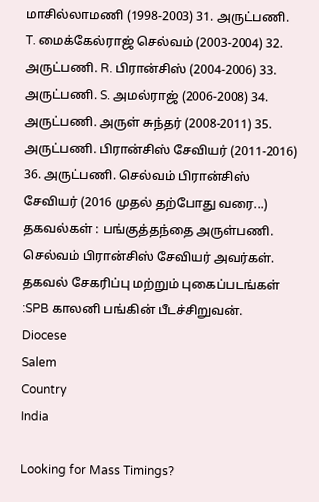மாசில்லாமணி (1998-2003) 31. அருட்பணி. T. மைக்கேல்ராஜ் செல்வம் (2003-2004) 32. அருட்பணி. R. பிரான்சிஸ் (2004-2006) 33. அருட்பணி. S. அமல்ராஜ் (2006-2008) 34. அருட்பணி. அருள் சுந்தர் (2008-2011) 35. அருட்பணி. பிரான்சிஸ் சேவியர் (2011-2016) 36. அருட்பணி. செல்வம் பிரான்சிஸ் சேவியர் (2016 முதல் தற்போது வரை...) தகவல்கள் : பங்குத்தந்தை அருள்பணி. செல்வம் பிரான்சிஸ் சேவியர் அவர்கள். தகவல் சேகரிப்பு மற்றும் புகைப்படங்கள் :SPB காலனி பங்கின் பீடச்சிறுவன்.
Diocese
Salem
Country
India

Looking for Mass Timings?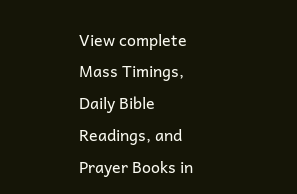View complete Mass Timings, Daily Bible Readings, and Prayer Books in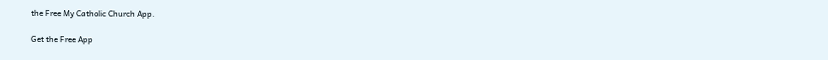the Free My Catholic Church App.

Get the Free App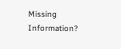Missing Information?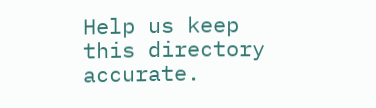Help us keep this directory accurate.